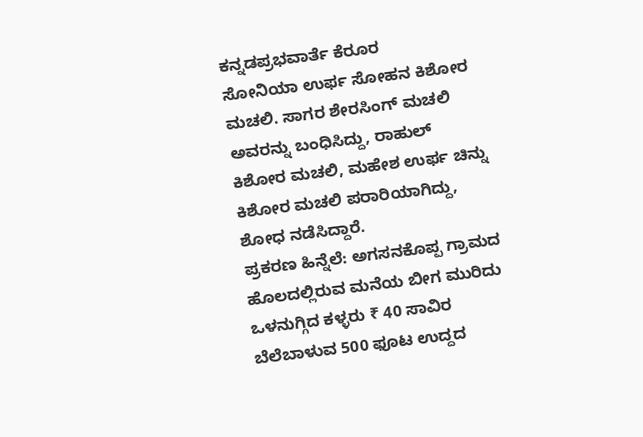ಕನ್ನಡಪ್ರಭವಾರ್ತೆ ಕೆರೂರ
ಸೋನಿಯಾ ಉರ್ಫ ಸೋಹನ ಕಿಶೋರ ಮಚಲಿ. ಸಾಗರ ಶೇರಸಿಂಗ್ ಮಚಲಿ ಅವರನ್ನು ಬಂಧಿಸಿದ್ದು, ರಾಹುಲ್ ಕಿಶೋರ ಮಚಲಿ, ಮಹೇಶ ಉರ್ಫ ಚಿನ್ನು ಕಿಶೋರ ಮಚಲಿ ಪರಾರಿಯಾಗಿದ್ದು, ಶೋಧ ನಡೆಸಿದ್ದಾರೆ.
ಪ್ರಕರಣ ಹಿನ್ನೆಲೆ: ಅಗಸನಕೊಪ್ಪ ಗ್ರಾಮದ ಹೊಲದಲ್ಲಿರುವ ಮನೆಯ ಬೀಗ ಮುರಿದು ಒಳನುಗ್ಗಿದ ಕಳ್ಳರು ₹ 40 ಸಾವಿರ ಬೆಲೆಬಾಳುವ 500 ಫೂಟ ಉದ್ದದ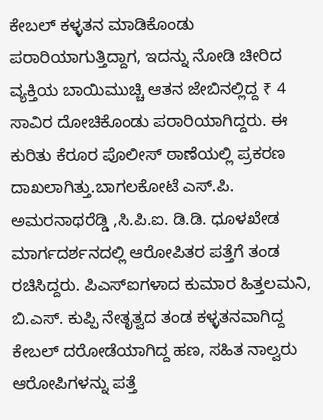ಕೇಬಲ್ ಕಳ್ಳತನ ಮಾಡಿಕೊಂಡು ಪರಾರಿಯಾಗುತ್ತಿದ್ದಾಗ, ಇದನ್ನು ನೋಡಿ ಚೀರಿದ ವ್ಯಕ್ತಿಯ ಬಾಯಿಮುಚ್ಚಿ ಆತನ ಜೇಬಿನಲ್ಲಿದ್ದ ₹ 4 ಸಾವಿರ ದೋಚಿಕೊಂಡು ಪರಾರಿಯಾಗಿದ್ದರು. ಈ ಕುರಿತು ಕೆರೂರ ಪೊಲೀಸ್ ಠಾಣೆಯಲ್ಲಿ ಪ್ರಕರಣ ದಾಖಲಾಗಿತ್ತು.ಬಾಗಲಕೋಟೆ ಎಸ್.ಪಿ. ಅಮರನಾಥರೆಡ್ಡಿ ,ಸಿ.ಪಿ.ಐ. ಡಿ.ಡಿ. ಧೂಳಖೇಡ ಮಾರ್ಗದರ್ಶನದಲ್ಲಿ ಆರೋಪಿತರ ಪತ್ತೆಗೆ ತಂಡ ರಚಿಸಿದ್ದರು. ಪಿಎಸ್ಐಗಳಾದ ಕುಮಾರ ಹಿತ್ತಲಮನಿ, ಬಿ.ಎಸ್. ಕುಪ್ಪಿ ನೇತೃತ್ವದ ತಂಡ ಕಳ್ಳತನವಾಗಿದ್ದ ಕೇಬಲ್ ದರೋಡೆಯಾಗಿದ್ದ ಹಣ, ಸಹಿತ ನಾಲ್ವರು ಆರೋಪಿಗಳನ್ನು ಪತ್ತೆ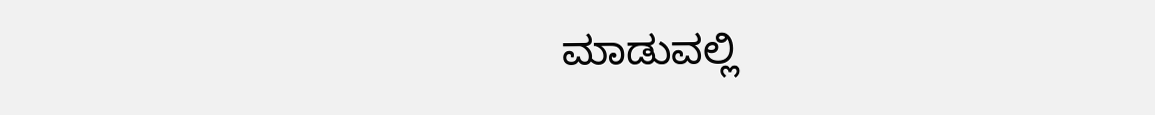ಮಾಡುವಲ್ಲಿ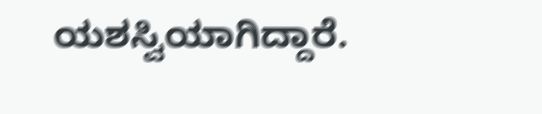ಯಶಸ್ವಿಯಾಗಿದ್ದಾರೆ.